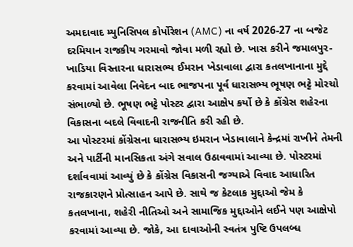અમદાવાદ મ્યુનિસિપલ કોર્પોરેશન (AMC) ના વર્ષ 2026-27 ના બજેટ દરમિયાન રાજકીય ગરમાવો જોવા મળી રહ્યો છે. ખાસ કરીને જમાલપુર-ખાડિયા વિસ્તારના ધારાસભ્ય ઈમરાન ખેડાવાલા દ્વારા કતલખાનાના મુદ્દે કરવામાં આવેલા નિવેદન બાદ ભાજપના પૂર્વ ધારાસભ્ય ભૂષણ ભટ્ટે મોરચો સંભાળ્યો છે. ભૂષણ ભટ્ટે પોસ્ટર દ્વારા આક્ષેપ કર્યો છે કે કોંગ્રેસ શહેરના વિકાસના બદલે વિવાદની રાજનીતિ કરી રહી છે.
આ પોસ્ટરમાં કોંગ્રેસના ધારાસભ્ય ઇમરાન ખેડાવાલાને કેન્દ્રમાં રાખીને તેમની અને પાર્ટીની માનસિકતા અંગે સવાલ ઉઠાવવામાં આવ્યા છે. પોસ્ટરમાં દર્શાવવામાં આવ્યું છે કે કોંગ્રેસ વિકાસની જગ્યાએ વિવાદ આધારિત રાજકારણને પ્રોત્સાહન આપે છે. સાથે જ કેટલાક મુદ્દાઓ જેમ કે કતલખાના, શહેરી નીતિઓ અને સામાજિક મુદ્દાઓને લઈને પણ આક્ષેપો કરવામાં આવ્યા છે. જોકે, આ દાવાઓની સ્વતંત્ર પુષ્ટિ ઉપલબ્ધ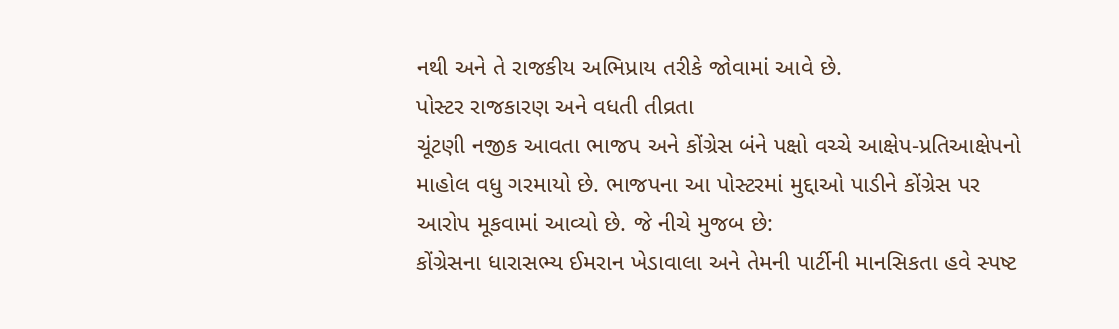નથી અને તે રાજકીય અભિપ્રાય તરીકે જોવામાં આવે છે.
પોસ્ટર રાજકારણ અને વધતી તીવ્રતા
ચૂંટણી નજીક આવતા ભાજપ અને કોંગ્રેસ બંને પક્ષો વચ્ચે આક્ષેપ-પ્રતિઆક્ષેપનો માહોલ વધુ ગરમાયો છે. ભાજપના આ પોસ્ટરમાં મુદ્દાઓ પાડીને કોંગ્રેસ પર આરોપ મૂકવામાં આવ્યો છે. જે નીચે મુજબ છે:
કોંગ્રેસના ધારાસભ્ય ઈમરાન ખેડાવાલા અને તેમની પાર્ટીની માનસિકતા હવે સ્પષ્ટ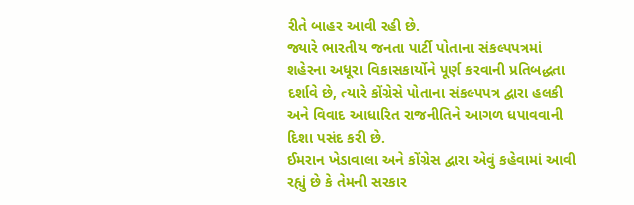રીતે બાહર આવી રહી છે.
જ્યારે ભારતીય જનતા પાર્ટી પોતાના સંકલ્પપત્રમાં શહેરના અધૂરા વિકાસકાર્યોને પૂર્ણ કરવાની પ્રતિબદ્ધતા દર્શાવે છે, ત્યારે કોંગ્રેસે પોતાના સંકલ્પપત્ર દ્વારા હલકી અને વિવાદ આધારિત રાજનીતિને આગળ ધપાવવાની દિશા પસંદ કરી છે.
ઈમરાન ખેડાવાલા અને કોંગ્રેસ દ્વારા એવું કહેવામાં આવી રહ્યું છે કે તેમની સરકાર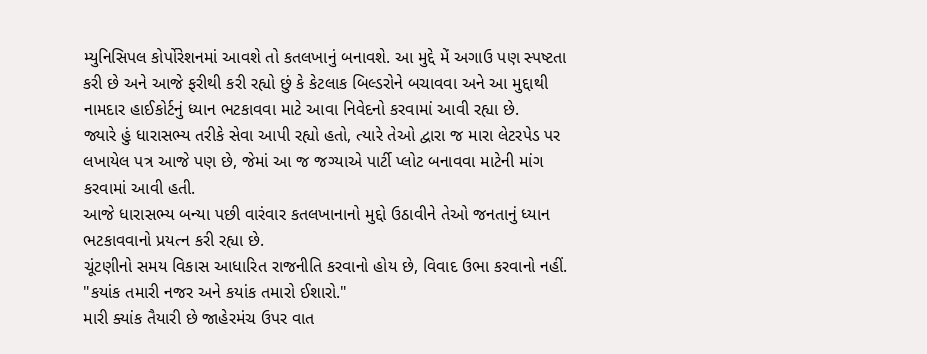મ્યુનિસિપલ કોર્પોરેશનમાં આવશે તો કતલખાનું બનાવશે. આ મુદ્દે મેં અગાઉ પણ સ્પષ્ટતા કરી છે અને આજે ફરીથી કરી રહ્યો છું કે કેટલાક બિલ્ડરોને બચાવવા અને આ મુદ્દાથી નામદાર હાઈકોર્ટનું ધ્યાન ભટકાવવા માટે આવા નિવેદનો કરવામાં આવી રહ્યા છે.
જ્યારે હું ધારાસભ્ય તરીકે સેવા આપી રહ્યો હતો, ત્યારે તેઓ દ્વારા જ મારા લેટરપેડ પર લખાયેલ પત્ર આજે પણ છે, જેમાં આ જ જગ્યાએ પાર્ટી પ્લોટ બનાવવા માટેની માંગ કરવામાં આવી હતી.
આજે ધારાસભ્ય બન્યા પછી વારંવાર કતલખાનાનો મુદ્દો ઉઠાવીને તેઓ જનતાનું ધ્યાન ભટકાવવાનો પ્રયત્ન કરી રહ્યા છે.
ચૂંટણીનો સમય વિકાસ આધારિત રાજનીતિ કરવાનો હોય છે, વિવાદ ઉભા કરવાનો નહીં.
"કયાંક તમારી નજર અને કયાંક તમારો ઈશારો."
મારી ક્યાંક તૈયારી છે જાહેરમંચ ઉપર વાત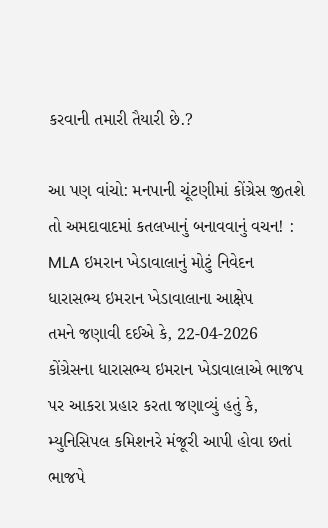કરવાની તમારી તૈયારી છે.?

આ પણ વાંચો: મનપાની ચૂંટણીમાં કોંગ્રેસ જીતશે તો અમદાવાદમાં કતલખાનું બનાવવાનું વચન! : MLA ઇમરાન ખેડાવાલાનું મોટું નિવેદન
ધારાસભ્ય ઇમરાન ખેડાવાલાના આક્ષેપ
તમને જણાવી દઈએ કે, 22-04-2026 કોંગ્રેસના ધારાસભ્ય ઇમરાન ખેડાવાલાએ ભાજપ પર આકરા પ્રહાર કરતા જણાવ્યું હતું કે, મ્યુનિસિપલ કમિશનરે મંજૂરી આપી હોવા છતાં ભાજપે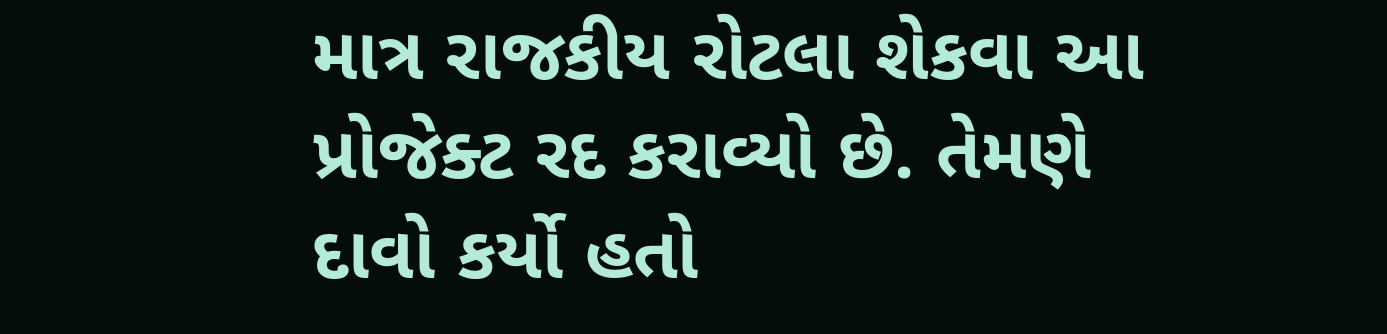માત્ર રાજકીય રોટલા શેકવા આ પ્રોજેક્ટ રદ કરાવ્યો છે. તેમણે દાવો કર્યો હતો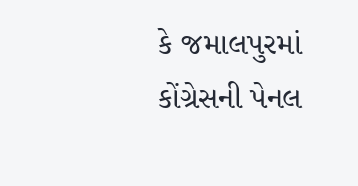કે જમાલપુરમાં કોંગ્રેસની પેનલ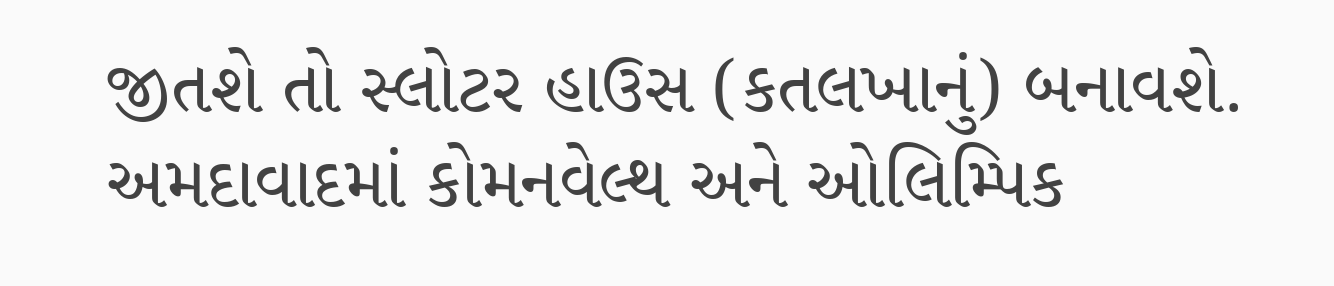જીતશે તો સ્લોટર હાઉસ (કતલખાનું) બનાવશે. અમદાવાદમાં કોમનવેલ્થ અને ઓલિમ્પિક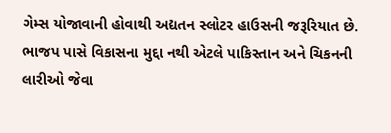ગેમ્સ યોજાવાની હોવાથી અદ્યતન સ્લોટર હાઉસની જરૂરિયાત છે. ભાજપ પાસે વિકાસના મુદ્દા નથી એટલે પાકિસ્તાન અને ચિકનની લારીઓ જેવા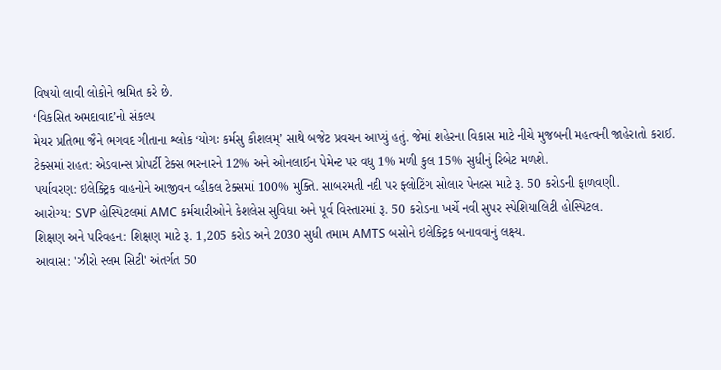વિષયો લાવી લોકોને ભ્રમિત કરે છે.
‘વિકસિત અમદાવાદ’નો સંકલ્પ
મેયર પ્રતિભા જૈને ભગવદ ગીતાના શ્લોક ‘યોગઃ કર્મસુ કૌશલમ્’ સાથે બજેટ પ્રવચન આપ્યું હતું. જેમાં શહેરના વિકાસ માટે નીચે મુજબની મહત્વની જાહેરાતો કરાઈ.
ટેક્સમાં રાહત: એડવાન્સ પ્રોપર્ટી ટેક્સ ભરનારને 12% અને ઓનલાઈન પેમેન્ટ પર વધુ 1% મળી કુલ 15% સુધીનું રિબેટ મળશે.
પર્યાવરણ: ઇલેક્ટ્રિક વાહનોને આજીવન વ્હીકલ ટેક્સમાં 100% મુક્તિ. સાબરમતી નદી પર ફ્લોટિંગ સોલાર પેનલ્સ માટે રૂ. 50 કરોડની ફાળવણી.
આરોગ્ય: SVP હોસ્પિટલમાં AMC કર્મચારીઓને કેશલેસ સુવિધા અને પૂર્વ વિસ્તારમાં રૂ. 50 કરોડના ખર્ચે નવી સુપર સ્પેશિયાલિટી હોસ્પિટલ.
શિક્ષણ અને પરિવહન: શિક્ષણ માટે રૂ. 1,205 કરોડ અને 2030 સુધી તમામ AMTS બસોને ઇલેક્ટ્રિક બનાવવાનું લક્ષ્ય.
આવાસ: 'ઝીરો સ્લમ સિટી' અંતર્ગત 50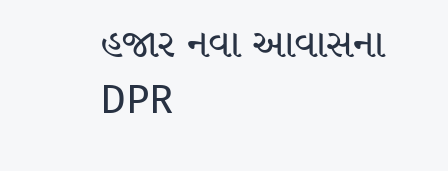હજાર નવા આવાસના DPR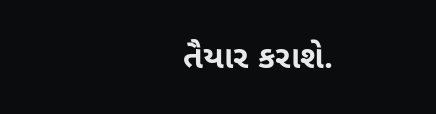તૈયાર કરાશે.